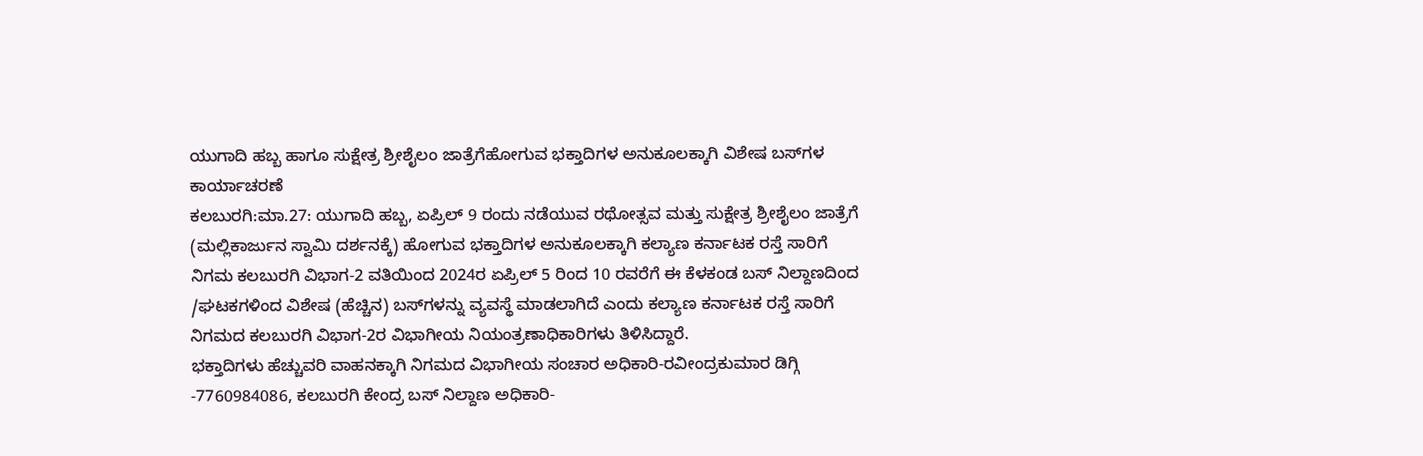ಯುಗಾದಿ ಹಬ್ಬ ಹಾಗೂ ಸುಕ್ಷೇತ್ರ ಶ್ರೀಶೈಲಂ ಜಾತ್ರೆಗೆಹೋಗುವ ಭಕ್ತಾದಿಗಳ ಅನುಕೂಲಕ್ಕಾಗಿ ವಿಶೇಷ ಬಸ್‍ಗಳ ಕಾರ್ಯಾಚರಣೆ
ಕಲಬುರಗಿ:ಮಾ.27: ಯುಗಾದಿ ಹಬ್ಬ, ಏಪ್ರಿಲ್ 9 ರಂದು ನಡೆಯುವ ರಥೋತ್ಸವ ಮತ್ತು ಸುಕ್ಷೇತ್ರ ಶ್ರೀಶೈಲಂ ಜಾತ್ರೆಗೆ (ಮಲ್ಲಿಕಾರ್ಜುನ ಸ್ವಾಮಿ ದರ್ಶನಕ್ಕೆ) ಹೋಗುವ ಭಕ್ತಾದಿಗಳ ಅನುಕೂಲಕ್ಕಾಗಿ ಕಲ್ಯಾಣ ಕರ್ನಾಟಕ ರಸ್ತೆ ಸಾರಿಗೆ ನಿಗಮ ಕಲಬುರಗಿ ವಿಭಾಗ-2 ವತಿಯಿಂದ 2024ರ ಏಪ್ರಿಲ್ 5 ರಿಂದ 10 ರವರೆಗೆ ಈ ಕೆಳಕಂಡ ಬಸ್ ನಿಲ್ದಾಣದಿಂದ /ಘಟಕಗಳಿಂದ ವಿಶೇಷ (ಹೆಚ್ಚಿನ) ಬಸ್‍ಗಳನ್ನು ವ್ಯವಸ್ಥೆ ಮಾಡಲಾಗಿದೆ ಎಂದು ಕಲ್ಯಾಣ ಕರ್ನಾಟಕ ರಸ್ತೆ ಸಾರಿಗೆ ನಿಗಮದ ಕಲಬುರಗಿ ವಿಭಾಗ-2ರ ವಿಭಾಗೀಯ ನಿಯಂತ್ರಣಾಧಿಕಾರಿಗಳು ತಿಳಿಸಿದ್ದಾರೆ.
ಭಕ್ತಾದಿಗಳು ಹೆಚ್ಚುವರಿ ವಾಹನಕ್ಕಾಗಿ ನಿಗಮದ ವಿಭಾಗೀಯ ಸಂಚಾರ ಅಧಿಕಾರಿ-ರವೀಂದ್ರಕುಮಾರ ಡಿಗ್ಗಿ -7760984086, ಕಲಬುರಗಿ ಕೇಂದ್ರ ಬಸ್ ನಿಲ್ದಾಣ ಅಧಿಕಾರಿ-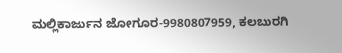ಮಲ್ಲಿಕಾರ್ಜುನ ಜೋಗೂರ-9980807959, ಕಲಬುರಗಿ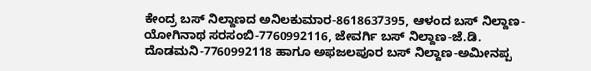ಕೇಂದ್ರ ಬಸ್ ನಿಲ್ದಾಣದ ಅನಿಲಕುಮಾರ-8618637395, ಆಳಂದ ಬಸ್ ನಿಲ್ದಾಣ-ಯೋಗಿನಾಥ ಸರಸಂಬಿ-7760992116, ಜೇವರ್ಗಿ ಬಸ್ ನಿಲ್ದಾಣ-ಜೆ.ಡಿ. ದೊಡಮನಿ-7760992118 ಹಾಗೂ ಅಫಜಲಪೂರ ಬಸ್ ನಿಲ್ದಾಣ-ಅಮೀನಪ್ಪ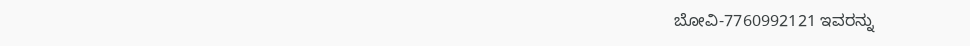ಬೋವಿ-7760992121 ಇವರನ್ನು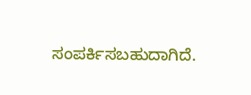ಸಂಪರ್ಕಿಸಬಹುದಾಗಿದೆ.